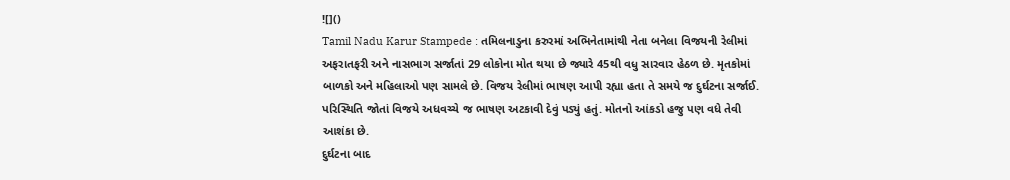![]()
Tamil Nadu Karur Stampede : તમિલનાડુના કરુરમાં અભિનેતામાંથી નેતા બનેલા વિજયની રેલીમાં અફરાતફરી અને નાસભાગ સર્જાતાં 29 લોકોના મોત થયા છે જ્યારે 45થી વધુ સારવાર હેઠળ છે. મૃતકોમાં બાળકો અને મહિલાઓ પણ સામલે છે. વિજય રેલીમાં ભાષણ આપી રહ્યા હતા તે સમયે જ દુર્ઘટના સર્જાઈ. પરિસ્થિતિ જોતાં વિજયે અધવચ્ચે જ ભાષણ અટકાવી દેવું પડ્યું હતું. મોતનો આંકડો હજુ પણ વધે તેવી આશંકા છે.
દુર્ઘટના બાદ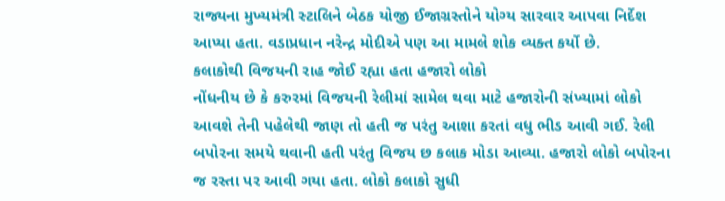રાજ્યના મુખ્યમંત્રી સ્ટાલિને બેઠક યોજી ઈજાગ્રસ્તોને યોગ્ય સારવાર આપવા નિર્દેશ આપ્યા હતા. વડાપ્રધાન નરેન્દ્ર મોદીએ પણ આ મામલે શોક વ્યક્ત કર્યો છે.
કલાકોથી વિજયની રાહ જોઈ રહ્યા હતા હજારો લોકો
નોંધનીય છે કે કરુરમાં વિજયની રેલીમાં સામેલ થવા માટે હજારોની સંખ્યામાં લોકો આવશે તેની પહેલેથી જાણ તો હતી જ પરંતુ આશા કરતાં વધુ ભીડ આવી ગઈ. રેલી બપોરના સમયે થવાની હતી પરંતુ વિજય છ કલાક મોડા આવ્યા. હજારો લોકો બપોરના જ રસ્તા પર આવી ગયા હતા. લોકો કલાકો સુધી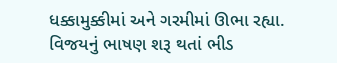ધક્કામુક્કીમાં અને ગરમીમાં ઊભા રહ્યા. વિજયનું ભાષણ શરૂ થતાં ભીડ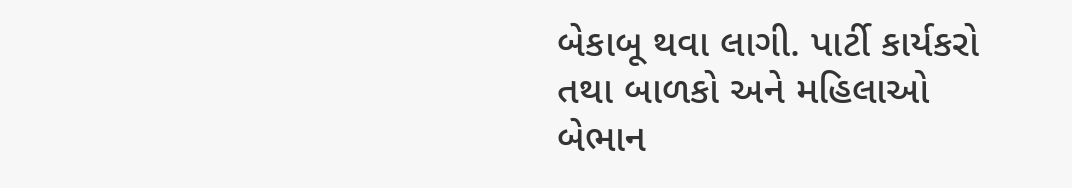બેકાબૂ થવા લાગી. પાર્ટી કાર્યકરો તથા બાળકો અને મહિલાઓ બેભાન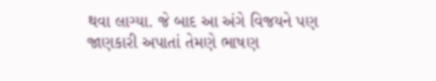થવા લાગ્યા. જે બાદ આ અંગે વિજયને પણ જાણકારી અપાતાં તેમણે ભાષણ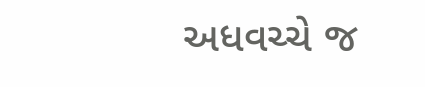અધવચ્ચે જ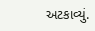અટકાવ્યું.